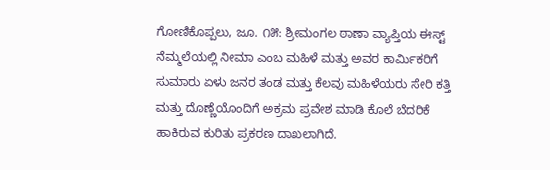ಗೋಣಿಕೊಪ್ಪಲು, ಜೂ. ೧೫: ಶ್ರೀಮಂಗಲ ಠಾಣಾ ವ್ಯಾಪ್ತಿಯ ಈಸ್ಟ್ ನೆಮ್ಮಲೆಯಲ್ಲಿ ನೀಮಾ ಎಂಬ ಮಹಿಳೆ ಮತ್ತು ಅವರ ಕಾರ್ಮಿಕರಿಗೆ ಸುಮಾರು ಏಳು ಜನರ ತಂಡ ಮತ್ತು ಕೆಲವು ಮಹಿಳೆಯರು ಸೇರಿ ಕತ್ತಿ ಮತ್ತು ದೊಣ್ಣೆಯೊಂದಿಗೆ ಅಕ್ರಮ ಪ್ರವೇಶ ಮಾಡಿ ಕೊಲೆ ಬೆದರಿಕೆ ಹಾಕಿರುವ ಕುರಿತು ಪ್ರಕರಣ ದಾಖಲಾಗಿದೆ.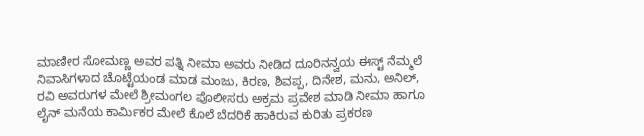ಮಾಣೀರ ಸೋಮಣ್ಣ ಅವರ ಪತ್ನಿ ನೀಮಾ ಅವರು ನೀಡಿದ ದೂರಿನನ್ವಯ ಈಸ್ಟ್ ನೆಮ್ಮಲೆ ನಿವಾಸಿಗಳಾದ ಚೊಟ್ಟೆಯಂಡ ಮಾಡ ಮಂಜು, ಕಿರಣ, ಶಿವಪ್ಪ, ದಿನೇಶ, ಮನು, ಅನಿಲ್, ರವಿ ಅವರುಗಳ ಮೇಲೆ ಶ್ರೀಮಂಗಲ ಪೊಲೀಸರು ಅಕ್ರಮ ಪ್ರವೇಶ ಮಾಡಿ ನೀಮಾ ಹಾಗೂ ಲೈನ್ ಮನೆಯ ಕಾರ್ಮಿಕರ ಮೇಲೆ ಕೊಲೆ ಬೆದರಿಕೆ ಹಾಕಿರುವ ಕುರಿತು ಪ್ರಕರಣ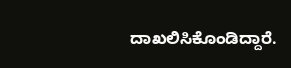ದಾಖಲಿಸಿಕೊಂಡಿದ್ದಾರೆ.